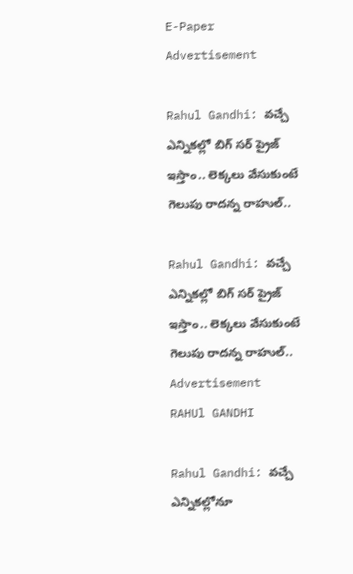E-Paper
Advertisement

Rahul Gandhi: వచ్చే ఎన్నికల్లో బిగ్‌ సర్‌ ప్రైజ్‌ ఇస్తాం.. లెక్కలు వేసుకుంటే గెలుపు రాదన్న రాహుల్..

Rahul Gandhi: వచ్చే ఎన్నికల్లో బిగ్‌ సర్‌ ప్రైజ్‌ ఇస్తాం.. లెక్కలు వేసుకుంటే గెలుపు రాదన్న రాహుల్..
Advertisement
RAHUl GANDHI

Rahul Gandhi: వచ్చే ఎన్నికల్లోనూ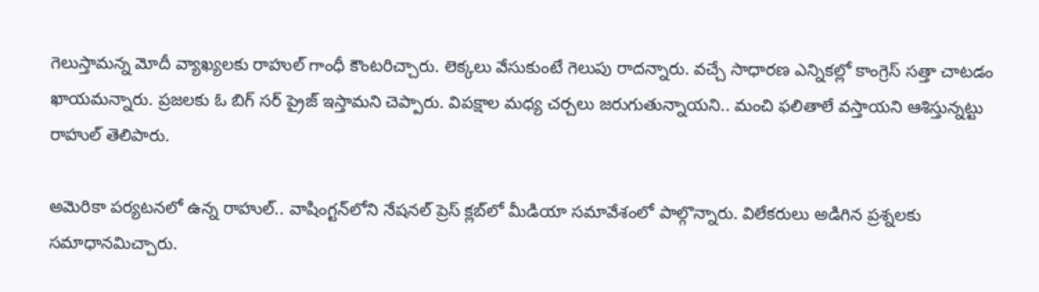గెలుస్తామన్న మోదీ వ్యాఖ్యలకు రాహుల్‌ గాంధీ కౌంటరిచ్చారు. లెక్కలు వేసుకుంటే గెలుపు రాదన్నారు. వచ్చే సాధారణ ఎన్నికల్లో కాంగ్రెస్‌ సత్తా చాటడం ఖాయమన్నారు. ప్రజలకు ఓ బిగ్‌ సర్‌ ప్రైజ్‌ ఇస్తామని చెప్పారు. విపక్షాల మధ్య చర్చలు జరుగుతున్నాయని.. మంచి ఫలితాలే వస్తాయని ఆశిస్తున్నట్టు రాహుల్‌ తెలిపారు.

అమెరికా పర్యటనలో ఉన్న రాహుల్‌.. వాషింగ్టన్‌లోని నేషనల్ ప్రెస్‌ క్లబ్‌లో మీడియా సమావేశంలో పాల్గొన్నారు. విలేకరులు అడిగిన ప్రశ్నలకు సమాధానమిచ్చారు.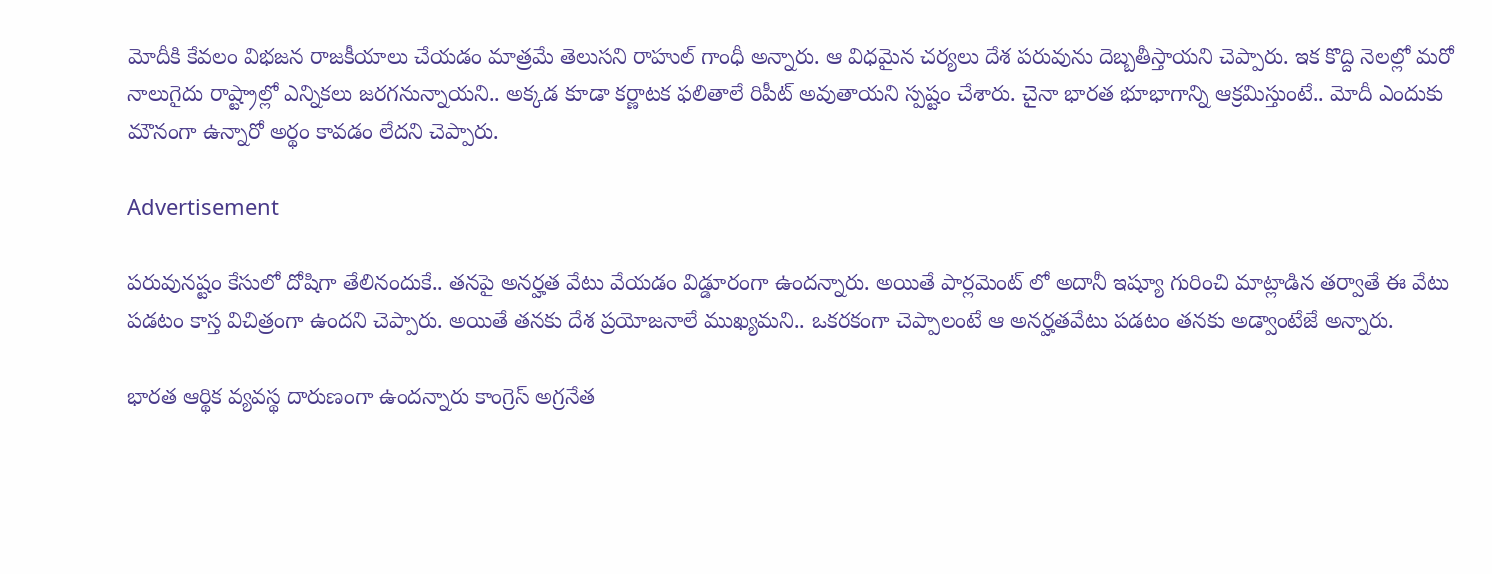మోదీకి కేవలం విభజన రాజకీయాలు చేయడం మాత్రమే తెలుసని రాహుల్‌ గాంధీ అన్నారు. ఆ విధమైన చర్యలు దేశ పరువును దెబ్బతీస్తాయని చెప్పారు. ఇక కొద్ది నెలల్లో మరో నాలుగైదు రాష్ట్రాల్లో ఎన్నికలు జరగనున్నాయని.. అక్కడ కూడా కర్ణాటక ఫలితాలే రిపీట్‌ అవుతాయని స్పష్టం చేశారు. చైనా భారత భూభాగాన్ని ఆక్రమిస్తుంటే.. మోదీ ఎందుకు మౌనంగా ఉన్నారో అర్థం కావడం లేదని చెప్పారు.

Advertisement

పరువునష్టం కేసులో దోషిగా తేలినందుకే.. తనపై అనర్హత వేటు వేయడం విడ్డూరంగా ఉందన్నారు. అయితే పార్లమెంట్‌ లో అదానీ ఇష్యూ గురించి మాట్లాడిన తర్వాతే ఈ వేటు పడటం కాస్త విచిత్రంగా ఉందని చెప్పారు. అయితే తనకు దేశ ప్రయోజనాలే ముఖ్యమని.. ఒకరకంగా చెప్పాలంటే ఆ అనర్హతవేటు పడటం తనకు అడ్వాంటేజే అన్నారు.

భారత ఆర్థిక వ్యవస్థ దారుణంగా ఉందన్నారు కాంగ్రెస్‌ అగ్రనేత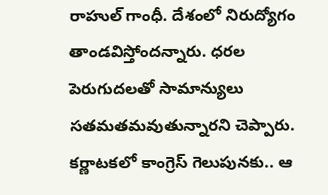రాహుల్‌ గాంధీ. దేశంలో నిరుద్యోగం తాండవిస్తోందన్నారు. ధరల పెరుగుదలతో సామాన్యులు సతమతమవుతున్నారని చెప్పారు. కర్ణాటకలో కాంగ్రెస్‌ గెలుపునకు.. ఆ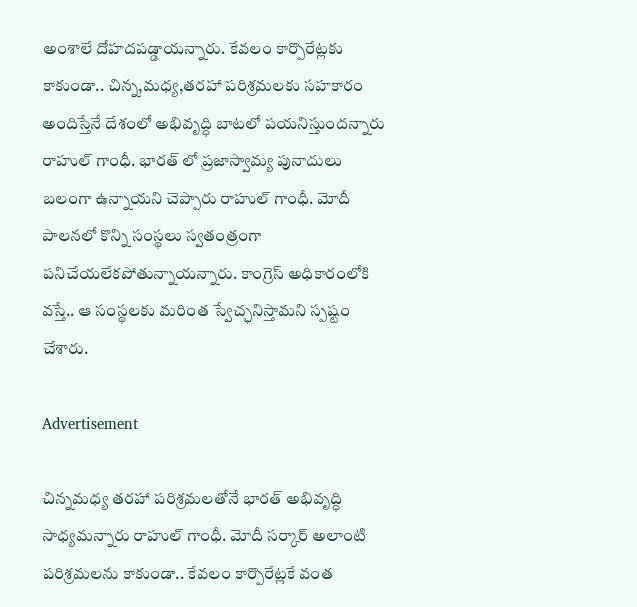అంశాలే దోహదపడ్డాయన్నారు. కేవలం కార్పొరేట్లకు కాకుండా.. చిన్న,మధ్య,తరహా పరిశ్రమలకు సహకారం అందిస్తేనే దేశంలో అభివృద్ధి బాటలో పయనిస్తుందన్నారు రాహుల్‌ గాంధీ. భారత్‌ లో ప్రజాస్వామ్య పునాదులు బలంగా ఉన్నాయని చెప్పారు రాహుల్‌ గాంధీ. మోదీ పాలనలో కొన్ని సంస్థలు స్వతంత్రంగా పనిచేయలేకపోతున్నాయన్నారు. కాంగ్రెస్‌ అధికారంలోకి వస్తే.. ఆ సంస్థలకు మరింత స్వేచ్ఛనిస్తామని స్పష్టం చేశారు.

Advertisement

చిన్నమధ్య తరహా పరిశ్రమలతోనే భారత్‌ అభివృద్ధి సాధ్యమన్నారు రాహుల్‌ గాంధీ. మోదీ సర్కార్‌ అలాంటి పరిశ్రమలను కాకుండా.. కేవలం కార్పొరేట్లకే వంత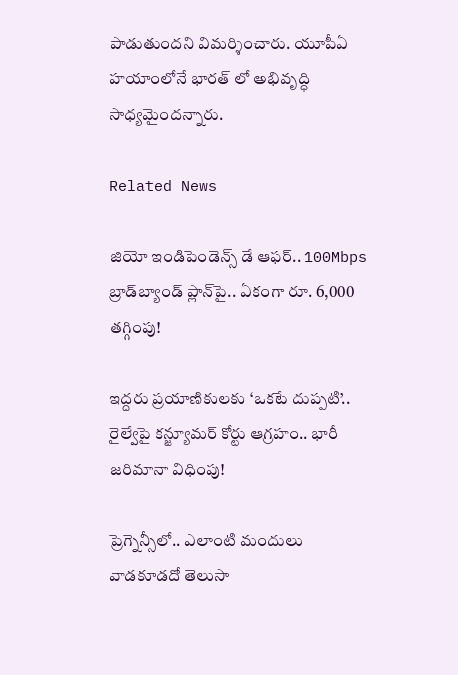పాడుతుందని విమర్శించారు. యూపీఏ హయాంలోనే భారత్‌ లో అభివృద్ధి సాధ్యమైందన్నారు.

Related News

జియో ఇండిపెండెన్స్ డే ఆఫర్.. 100Mbps బ్రాడ్‌బ్యాండ్ ప్లాన్‌పై.. ఏకంగా రూ. 6,000 తగ్గింపు!

ఇద్దరు ప్రయాణికులకు ‘ఒకటే దుప్పటి’.. రైల్వేపై కన్జ్యూమర్ కోర్టు ఆగ్రహం.. భారీ జరిమానా విధింపు!

ప్రెగ్నెన్సీలో.. ఎలాంటి మందులు వాడకూడదో తెలుసా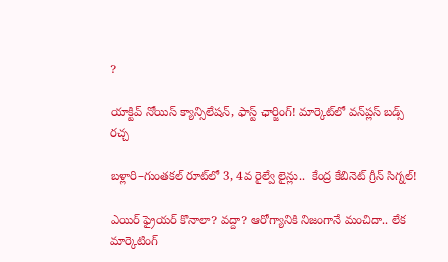?

యాక్టివ్ నోయిస్ క్యాన్సిలేషన్, ఫాస్ట్ ఛార్జింగ్! మార్కెట్‌లో వన్‌ప్లస్ బడ్స్ రచ్చ

బళ్లారి–గుంతకల్ రూట్‌లో 3, 4వ రైల్వే లైన్లు..  కేంద్ర కేబినెట్ గ్రీన్ సిగ్నల్!

ఎయిర్ ఫ్రైయర్ కొనాలా? వద్దా? ఆరోగ్యానికి నిజంగానే మంచిదా.. లేక మార్కెటింగ్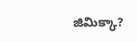జిమిక్కా?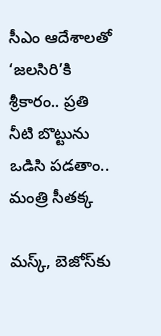సీఎం ఆదేశాలతో ‘జలసిరి’కి శ్రీకారం.. ప్రతి నీటి బొట్టును ఒడిసి పడతాం.. మంత్రి సీతక్క

మస్క్, బెజోస్‌కు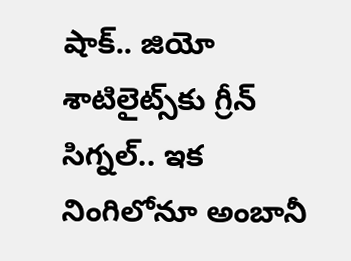షాక్.. జియో శాటిలైట్స్‌కు గ్రీన్ సిగ్నల్.. ఇక నింగిలోనూ అంబానీ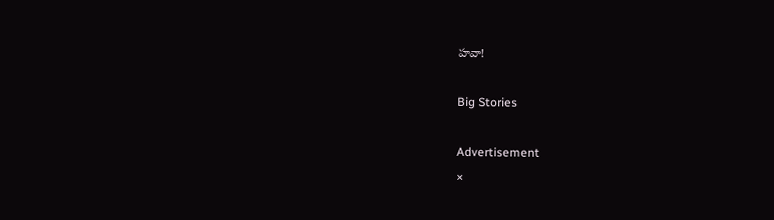హవా!

Big Stories

Advertisement
×